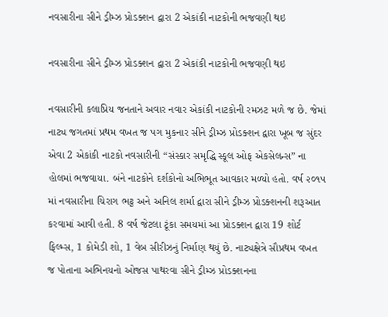નવસારીના સીને ડ્રીમ્ઝ પ્રોડક્શન દ્વારા 2 એકાંકી નાટકોની ભજવણી થઇ

નવસારીના સીને ડ્રીમ્ઝ પ્રોડક્શન દ્વારા 2 એકાંકી નાટકોની ભજવણી થઇ

નવસારીની કલાપ્રિય જનતાને અવાર નવાર એકાંકી નાટકોની રમઝટ મળે જ છે. જેમાં નાટ્ય જગતમાં પ્રથમ વખત જ પગ મુકનાર સીને ડ્રીમ્ઝ પ્રોડક્શન દ્વારા ખૂબ જ સુંદર એવા 2 એકાંકી નાટકો નવસારીની “સંસ્કાર સમૃદ્ધિ સ્કૂલ ઓફ એકસેલન્સ” ના હોલમાં ભજવાયા. બંને નાટકોને દર્શકોનો અભિભૂત આવકાર મળ્યો હતો. વર્ષ ૨૦૧૫ માં નવસારીના ચિરાગ ભટ્ટ અને અનિલ શર્મા દ્વારા સીને ડ્રીમ્ઝ પ્રોડક્શનની શરૂઆત કરવામાં આવી હતી. 8 વર્ષ જેટલા ટૂંકા સમયમાં આ પ્રોડક્શન દ્વારા 19 શોર્ટ ફિલ્મ્સ, 1 કોમેડી શો, 1 વેબ સીરીઝનું નિર્માણ થયું છે. નાટ્યક્ષેત્રે સૌપ્રથમ વખત જ પોતાના અભિનયનો ઓજસ પાથરવા સીને ડ્રીમ્ઝ પ્રોડક્શનના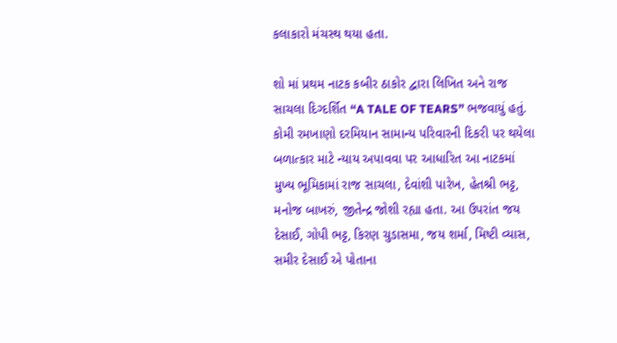કલાકારો મંચસ્થ થયા હતા.

શો માં પ્રથમ નાટક કબીર ઠાકોર દ્વારા લિખિત અને રાજ સાચલા દિગ્દર્શિત “A TALE OF TEARS” ભજવાયું હતું. કોમી રમખાણો દરમિયાન સામાન્ય પરિવારની દિકરી પર થયેલા બળાત્કાર માટે ન્યાય અપાવવા પર આધારિત આ નાટકમાં મુખ્ય ભૂમિકામાં રાજ સાચલા, દેવાંશી પારેખ, હેતશ્રી ભટ્ટ, મનોજ બાખરું, જીતેન્દ્ર જોશી રહ્યા હતા. આ ઉપરાંત જય દેસાઈ, ગોપી ભટ્ટ, કિરણ ચુડાસમા, જય શર્મા, મિષ્ટી વ્યાસ, સમીર દેસાઈ એ પોતાના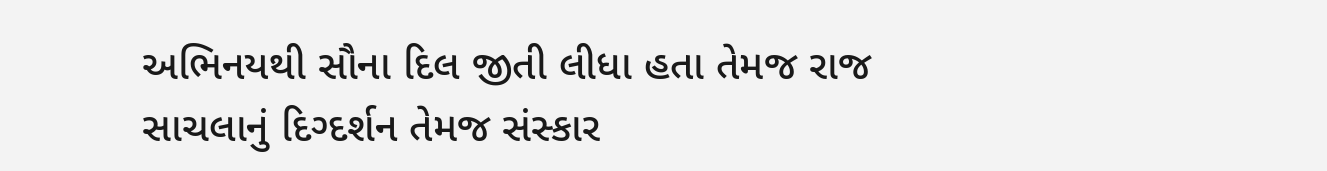અભિનયથી સૌના દિલ જીતી લીધા હતા તેમજ રાજ સાચલાનું દિગ્દર્શન તેમજ સંસ્કાર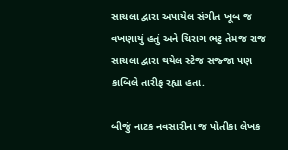સાચલા દ્વારા અપાયેલ સંગીત ખૂબ જ વખણાયું હતું અને ચિરાગ ભટ્ટ તેમજ રાજ સાચલા દ્વારા થયેલ સ્ટેજ સજ્જા પણ કાબિલે તારીફ રહ્યા હતા.

બીજું નાટક નવસારીના જ પોતીકા લેખક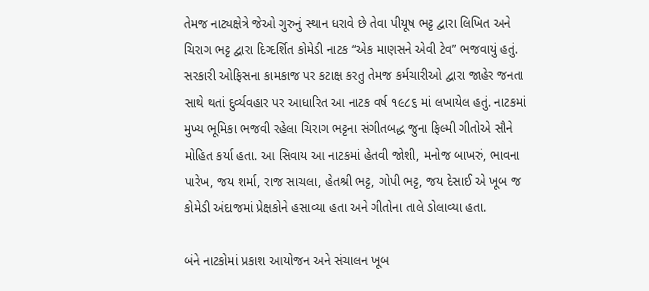તેમજ નાટ્યક્ષેત્રે જેઓ ગુરુનું સ્થાન ધરાવે છે તેવા પીયૂષ ભટ્ટ દ્વારા લિખિત અને ચિરાગ ભટ્ટ દ્વારા દિગ્દર્શિત કોમેડી નાટક “એક માણસને એવી ટેવ” ભજવાયું હતું. સરકારી ઓફિસના કામકાજ પર કટાક્ષ કરતુ તેમજ કર્મચારીઓ દ્વારા જાહેર જનતા સાથે થતાં દુર્વ્યવહાર પર આધારિત આ નાટક વર્ષ ૧૯૮૬ માં લખાયેલ હતું. નાટકમાં મુખ્ય ભૂમિકા ભજવી રહેલા ચિરાગ ભટ્ટના સંગીતબદ્ધ જુના ફિલ્મી ગીતોએ સૌને મોહિત કર્યા હતા. આ સિવાય આ નાટકમાં હેતવી જોશી, મનોજ બાખરું, ભાવના પારેખ, જય શર્મા, રાજ સાચલા, હેતશ્રી ભટ્ટ, ગોપી ભટ્ટ, જય દેસાઈ એ ખૂબ જ કોમેડી અંદાજમાં પ્રેક્ષકોને હસાવ્યા હતા અને ગીતોના તાલે ડોલાવ્યા હતા.

બંને નાટકોમાં પ્રકાશ આયોજન અને સંચાલન ખૂબ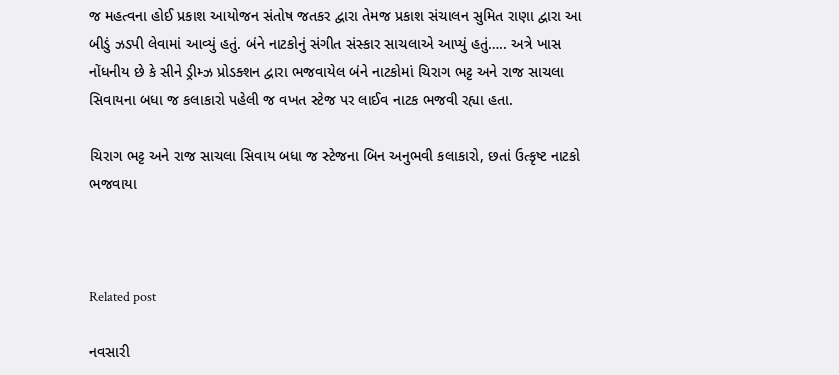જ મહત્વના હોઈ પ્રકાશ આયોજન સંતોષ જતકર દ્વારા તેમજ પ્રકાશ સંચાલન સુમિત રાણા દ્વારા આ બીડું ઝડપી લેવામાં આવ્યું હતું. બંને નાટકોનું સંગીત સંસ્કાર સાચલાએ આપ્યું હતું….. અત્રે ખાસ નોંધનીય છે કે સીને ડ્રીમ્ઝ પ્રોડક્શન દ્વારા ભજવાયેલ બંને નાટકોમાં ચિરાગ ભટ્ટ અને રાજ સાચલા સિવાયના બધા જ કલાકારો પહેલી જ વખત સ્ટેજ પર લાઈવ નાટક ભજવી રહ્યા હતા.

ચિરાગ ભટ્ટ અને રાજ સાચલા સિવાય બધા જ સ્ટેજના બિન અનુભવી કલાકારો, છતાં ઉત્કૃષ્ટ નાટકો ભજવાયા



Related post

નવસારી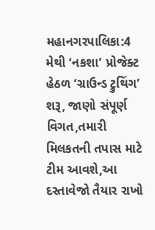મહાનગરપાલિકા:4 મેથી ‘નકશા’ પ્રોજેક્ટ હેઠળ ‘ગ્રાઉન્ડ ટ્રુથિંગ’ શરૂ, જાણો સંપૂર્ણ વિગત,તમારી મિલકતની તપાસ માટે ટીમ આવશે,આ દસ્તાવેજો તૈયાર રાખો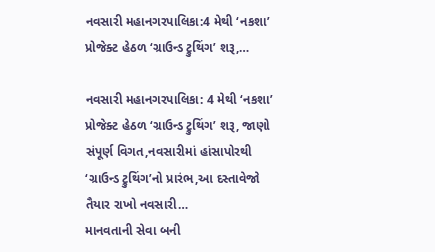નવસારી મહાનગરપાલિકા:4 મેથી ‘નકશા’ પ્રોજેક્ટ હેઠળ ‘ગ્રાઉન્ડ ટ્રુથિંગ’ શરૂ,…

નવસારી મહાનગરપાલિકા: 4 મેથી ‘નકશા’ પ્રોજેક્ટ હેઠળ ‘ગ્રાઉન્ડ ટ્રુથિંગ’ શરૂ, જાણો સંપૂર્ણ વિગત,નવસારીમાં હાંસાપોરથી ‘ગ્રાઉન્ડ ટ્રુથિંગ’નો પ્રારંભ,આ દસ્તાવેજો તૈયાર રાખો નવસારી…
માનવતાની સેવા બની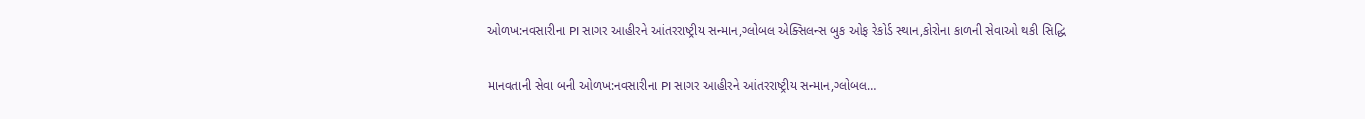ઓળખ:નવસારીના PI સાગર આહીરને આંતરરાષ્ટ્રીય સન્માન,ગ્લોબલ એક્સિલન્સ બુક ઓફ રેકોર્ડ સ્થાન,કોરોના કાળની સેવાઓ થકી સિદ્ધિ

માનવતાની સેવા બની ઓળખ:નવસારીના PI સાગર આહીરને આંતરરાષ્ટ્રીય સન્માન,ગ્લોબલ…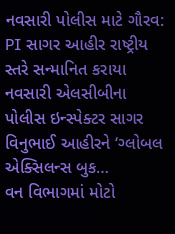નવસારી પોલીસ માટે ગૌરવ: PI સાગર આહીર રાષ્ટ્રીય સ્તરે સન્માનિત કરાયા નવસારી એલસીબીના પોલીસ ઇન્સ્પેક્ટર સાગર વિનુભાઈ આહીરને ‘ગ્લોબલ એક્સિલન્સ બુક…
વન વિભાગમાં મોટો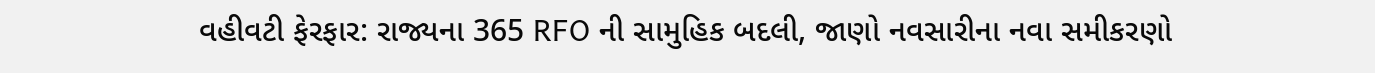વહીવટી ફેરફાર: રાજ્યના 365 RFO ની સામુહિક બદલી, જાણો નવસારીના નવા સમીકરણો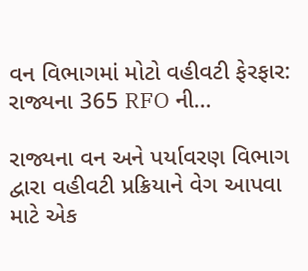વન વિભાગમાં મોટો વહીવટી ફેરફાર: રાજ્યના 365 RFO ની…

રાજ્યના વન અને પર્યાવરણ વિભાગ દ્વારા વહીવટી પ્રક્રિયાને વેગ આપવા માટે એક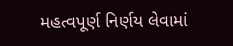મહત્વપૂર્ણ નિર્ણય લેવામાં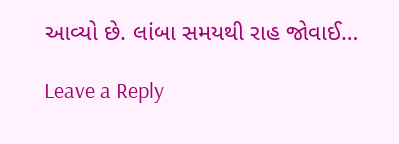આવ્યો છે. લાંબા સમયથી રાહ જોવાઈ…

Leave a Reply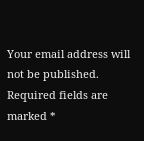Your email address will not be published. Required fields are marked *